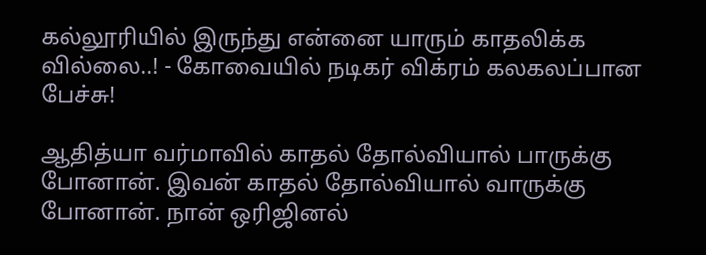கல்லூரியில் இருந்து என்னை யாரும் காதலிக்க வில்லை..! - கோவையில் நடிகர் விக்ரம் கலகலப்பான பேச்சு!

ஆதித்யா வர்மாவில் காதல் தோல்வியால் பாருக்கு போனான். இவன் காதல் தோல்வியால் வாருக்கு போனான். நான் ஒரிஜினல்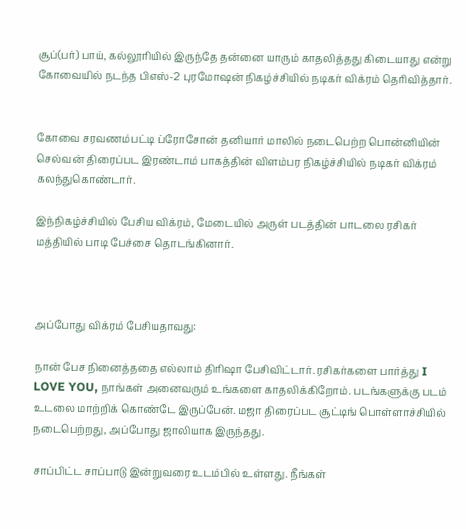சூப்(பர்) பாய், கல்லூரியில் இருந்தே தன்னை யாரும் காதலித்தது கிடையாது என்று கோவையில் நடந்த பிஎஸ்-2 புரமோஷன் நிகழ்ச்சியில் நடிகர் விக்ரம் தெரிவித்தார்.


கோவை சரவணம்பட்டி ப்ரோசோன் தனியார் மாலில் நடைபெற்ற பொன்னியின் செல்வன் திரைப்பட இரண்டாம் பாகத்தின் விளம்பர நிகழ்ச்சியில் நடிகர் விக்ரம் கலந்துகொண்டார்.

இந்நிகழ்ச்சியில் பேசிய விக்ரம், மேடையில் அருள் படத்தின் பாடலை ரசிகர் மத்தியில் பாடி பேச்சை தொடங்கினார்.



அப்போது விக்ரம் பேசியதாவது:

நான் பேச நினைத்ததை எல்லாம் திரிஷா பேசிவிட்டார். ரசிகர்களை பார்த்து I LOVE YOU, நாங்கள் அனைவரும் உங்களை காதலிக்கிறோம். படங்களுக்கு படம் உடலை மாற்றிக் கொண்டே இருப்பேன். மஜா திரைப்பட சூட்டிங் பொள்ளாச்சியில் நடைபெற்றது, அப்போது ஜாலியாக இருந்தது.

சாப்பிட்ட சாப்பாடு இன்றுவரை உடம்பில் உள்ளது. நீங்கள்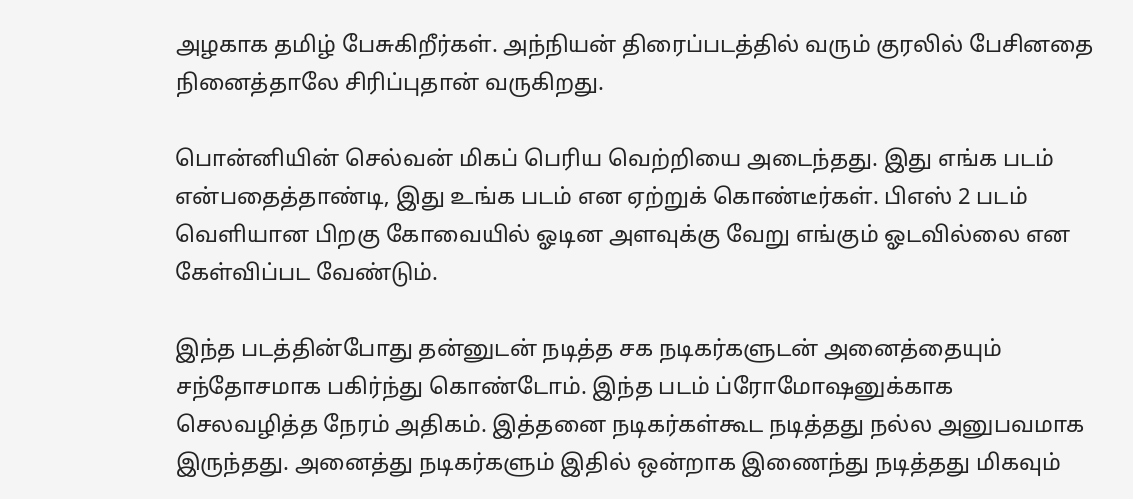அழகாக தமிழ் பேசுகிறீர்கள். அந்நியன் திரைப்படத்தில் வரும் குரலில் பேசினதை நினைத்தாலே சிரிப்புதான் வருகிறது.

பொன்னியின் செல்வன் மிகப் பெரிய வெற்றியை அடைந்தது. இது எங்க படம் என்பதைத்தாண்டி, இது உங்க படம் என ஏற்றுக் கொண்டீர்கள். பிஎஸ் 2 படம் வெளியான பிறகு கோவையில் ஓடின அளவுக்கு வேறு எங்கும் ஓடவில்லை என கேள்விப்பட வேண்டும்.

இந்த படத்தின்போது தன்னுடன் நடித்த சக நடிகர்களுடன் அனைத்தையும் சந்தோசமாக பகிர்ந்து கொண்டோம். இந்த படம் ப்ரோமோஷனுக்காக செலவழித்த நேரம் அதிகம். இத்தனை நடிகர்கள்கூட நடித்தது நல்ல அனுபவமாக இருந்தது. அனைத்து நடிகர்களும் இதில் ஒன்றாக இணைந்து நடித்தது மிகவும்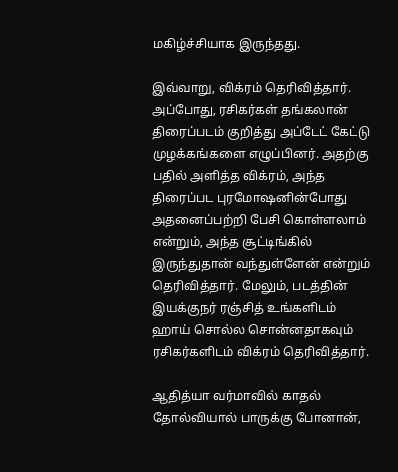மகிழ்ச்சியாக இருந்தது.

இவ்வாறு, விக்ரம் தெரிவித்தார். அப்போது, ரசிகர்கள் தங்கலான் திரைப்படம் குறித்து அப்டேட் கேட்டு முழக்கங்களை எழுப்பினர். அதற்கு பதில் அளித்த விக்ரம், அந்த திரைப்பட புரமோஷனின்போது அதனைப்பற்றி பேசி கொள்ளலாம் என்றும், அந்த சூட்டிங்கில் இருந்துதான் வந்துள்ளேன் என்றும் தெரிவித்தார். மேலும், படத்தின் இயக்குநர் ரஞ்சித் உங்களிடம் ஹாய் சொல்ல சொன்னதாகவும் ரசிகர்களிடம் விக்ரம் தெரிவித்தார்.

ஆதித்யா வர்மாவில் காதல் தோல்வியால் பாருக்கு போனான்,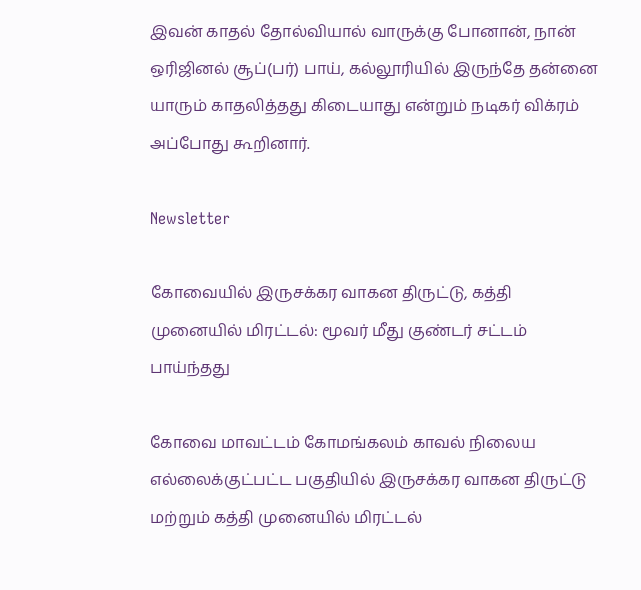இவன் காதல் தோல்வியால் வாருக்கு போனான், நான் ஒரிஜினல் சூப்(பர்) பாய், கல்லூரியில் இருந்தே தன்னை யாரும் காதலித்தது கிடையாது என்றும் நடிகர் விக்ரம் அப்போது கூறினார்.

Newsletter

கோவையில் இருசக்கர வாகன திருட்டு, கத்தி முனையில் மிரட்டல்: மூவர் மீது குண்டர் சட்டம் பாய்ந்தது

கோவை மாவட்டம் கோமங்கலம் காவல் நிலைய எல்லைக்குட்பட்ட பகுதியில் இருசக்கர வாகன திருட்டு மற்றும் கத்தி முனையில் மிரட்டல்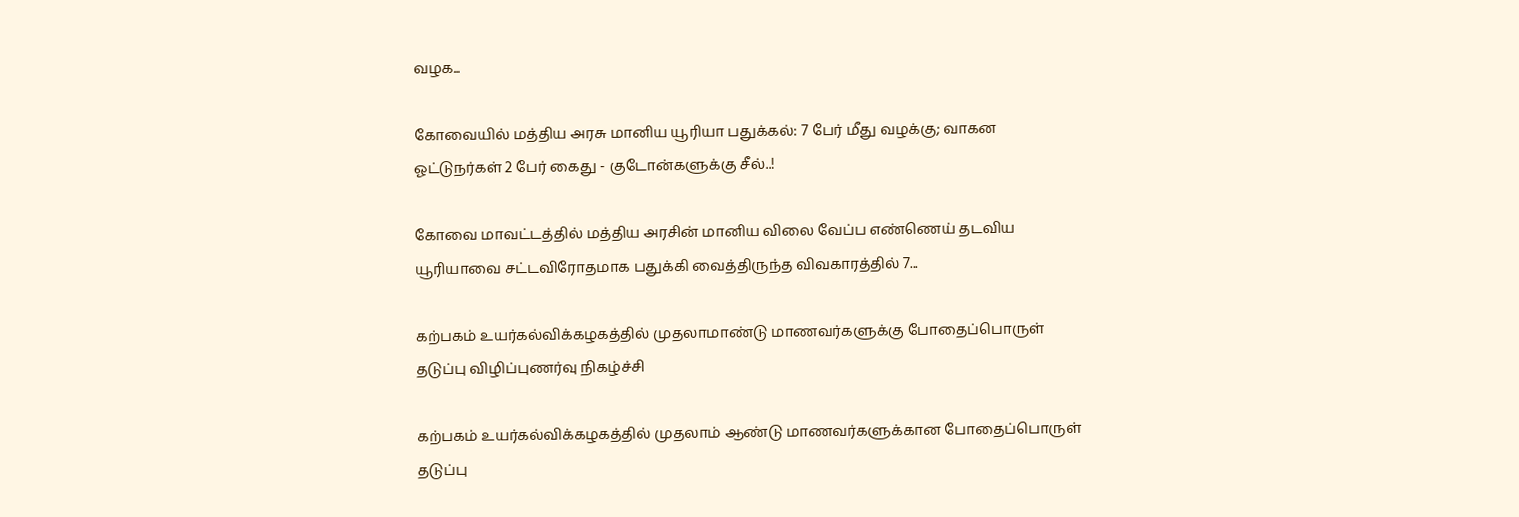வழக...

கோவையில் மத்திய அரசு மானிய யூரியா பதுக்கல்: 7 பேர் மீது வழக்கு; வாகன ஓட்டுநர்கள் 2 பேர் கைது - குடோன்களுக்கு சீல்..!

கோவை மாவட்டத்தில் மத்திய அரசின் மானிய விலை வேப்ப எண்ணெய் தடவிய யூரியாவை சட்டவிரோதமாக பதுக்கி வைத்திருந்த விவகாரத்தில் 7...

கற்பகம் உயர்கல்விக்கழகத்தில் முதலாமாண்டு மாணவர்களுக்கு போதைப்பொருள் தடுப்பு விழிப்புணர்வு நிகழ்ச்சி

கற்பகம் உயர்கல்விக்கழகத்தில் முதலாம் ஆண்டு மாணவர்களுக்கான போதைப்பொருள் தடுப்பு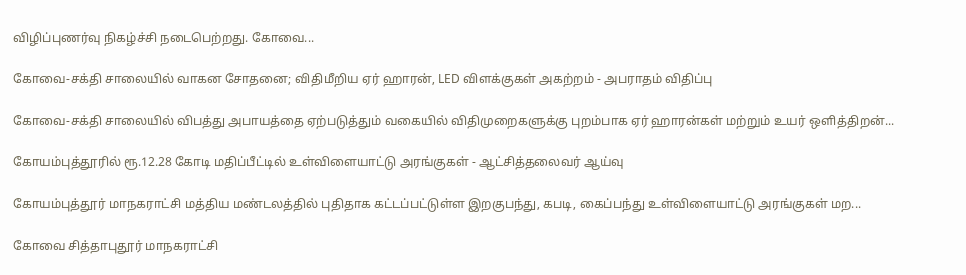விழிப்புணர்வு நிகழ்ச்சி நடைபெற்றது. கோவை...

கோவை-சக்தி சாலையில் வாகன சோதனை; விதிமீறிய ஏர் ஹாரன், LED விளக்குகள் அகற்றம் - அபராதம் விதிப்பு

கோவை-சக்தி சாலையில் விபத்து அபாயத்தை ஏற்படுத்தும் வகையில் விதிமுறைகளுக்கு புறம்பாக ஏர் ஹாரன்கள் மற்றும் உயர் ஒளித்திறன்...

கோயம்புத்தூரில் ரூ.12.28 கோடி மதிப்பீட்டில் உள்விளையாட்டு அரங்குகள் - ஆட்சித்தலைவர் ஆய்வு

கோயம்புத்தூர் மாநகராட்சி மத்திய மண்டலத்தில் புதிதாக கட்டப்பட்டுள்ள இறகுபந்து, கபடி, கைப்பந்து உள்விளையாட்டு அரங்குகள் மற...

கோவை சித்தாபுதூர் மாநகராட்சி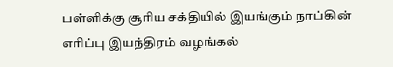பள்ளிக்கு சூரிய சக்தியில் இயங்கும் நாப்கின் எரிப்பு இயந்திரம் வழங்கல்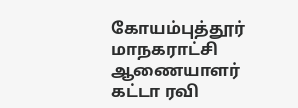கோயம்புத்தூர் மாநகராட்சி ஆணையாளர் கட்டா ரவி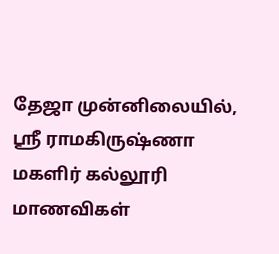தேஜா முன்னிலையில், ஸ்ரீ ராமகிருஷ்ணா மகளிர் கல்லூரி மாணவிகள்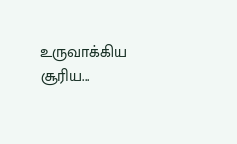உருவாக்கிய சூரிய...